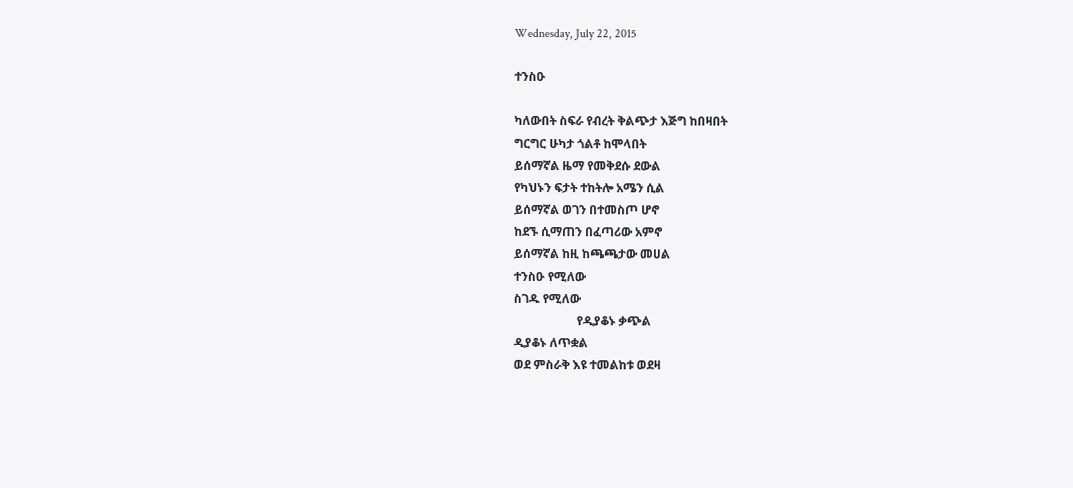Wednesday, July 22, 2015

ተንስዑ

ካለውበት ስፍራ የብረት ቅልጭታ እጅግ ከበዛበት
ግርግር ሁካታ ጎልቶ ከሞላበት
ይሰማኛል ዜማ የመቅደሱ ደውል
የካህኑን ፍታት ተከትሎ አሜን ሲል
ይሰማኛል ወገን በተመስጦ ሆኖ
ከደኙ ሲማጠን በፈጣሪው አምኖ
ይሰማኛል ከዚ ከጫጫታው መሀል
ተንስዑ የሚለው
ስገዱ የሚለው
                     የዲያቆኑ ቃጭል
ዲያቆኑ ለጥቋል
ወደ ምስራቅ እዩ ተመልከቱ ወደዛ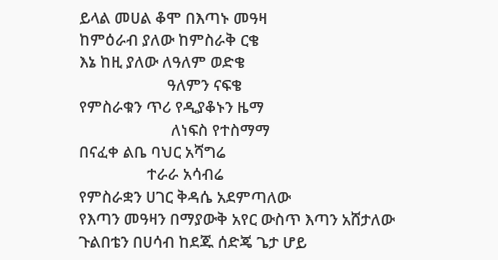ይላል መሀል ቆሞ በእጣኑ መዓዛ
ከምዕራብ ያለው ከምስራቅ ርቄ
እኔ ከዚ ያለው ለዓለም ወድቄ
                      ዓለምን ናፍቄ
የምስራቁን ጥሪ የዲያቆኑን ዜማ
                       ለነፍስ የተስማማ
በናፈቀ ልቤ ባህር አሻግሬ
                 ተራራ አሳብሬ
የምስራቋን ሀገር ቅዳሴ አደምጣለው
የእጣን መዓዛን በማያውቅ አየር ውስጥ እጣን አሸታለው
ጉልበቴን በሀሳብ ከደጁ ሰድጄ ጌታ ሆይ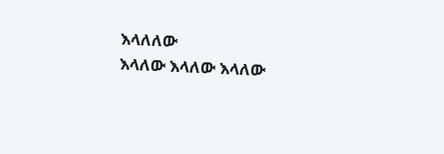እላለለው
እላለው እላለው እላለው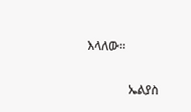እላለው።

              ኤልያስ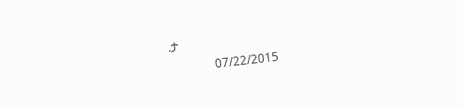.ታ
               07/22/2015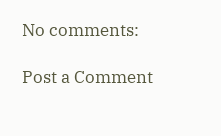No comments:

Post a Comment